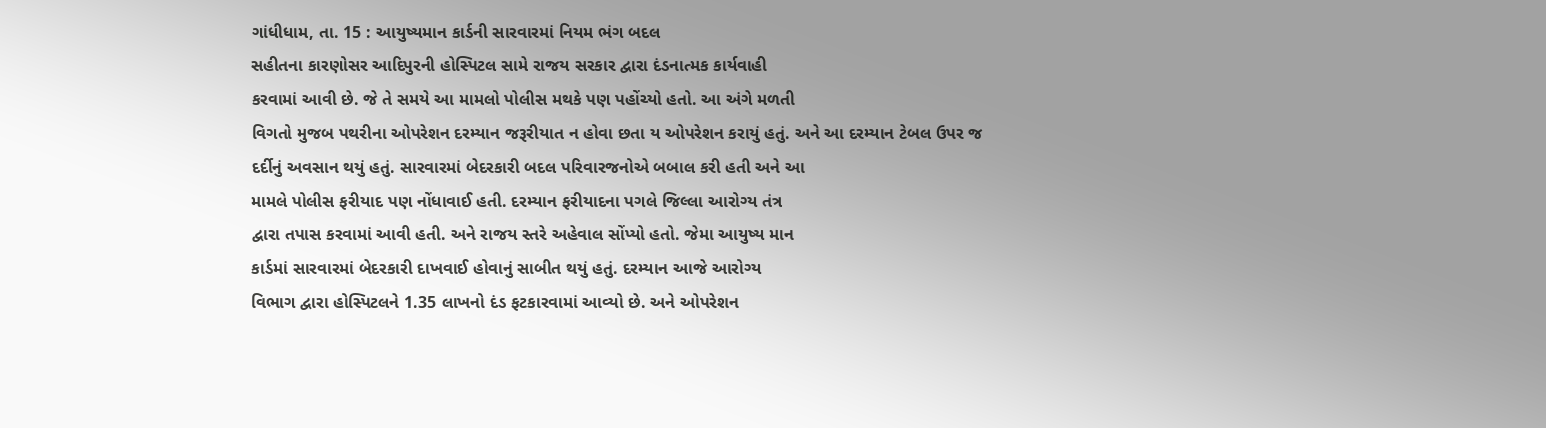ગાંધીધામ, તા. 15 : આયુષ્યમાન કાર્ડની સારવારમાં નિયમ ભંગ બદલ
સહીતના કારણોસર આદિપુરની હોસ્પિટલ સામે રાજય સરકાર દ્વારા દંડનાત્મક કાર્યવાહી
કરવામાં આવી છે. જે તે સમયે આ મામલો પોલીસ મથકે પણ પહોંચ્યો હતો. આ અંગે મળતી
વિગતો મુજબ પથરીના ઓપરેશન દરમ્યાન જરૂરીયાત ન હોવા છતા ય ઓપરેશન કરાયું હતું. અને આ દરમ્યાન ટેબલ ઉપર જ
દર્દીનું અવસાન થયું હતું. સારવારમાં બેદરકારી બદલ પરિવારજનોએ બબાલ કરી હતી અને આ
મામલે પોલીસ ફરીયાદ પણ નોંધાવાઈ હતી. દરમ્યાન ફરીયાદના પગલે જિલ્લા આરોગ્ય તંત્ર
દ્વારા તપાસ કરવામાં આવી હતી. અને રાજય સ્તરે અહેવાલ સોંપ્યો હતો. જેમા આયુષ્ય માન
કાર્ડમાં સારવારમાં બેદરકારી દાખવાઈ હોવાનું સાબીત થયું હતું. દરમ્યાન આજે આરોગ્ય
વિભાગ દ્વારા હોસ્પિટલને 1.35 લાખનો દંડ ફટકારવામાં આવ્યો છે. અને ઓપરેશન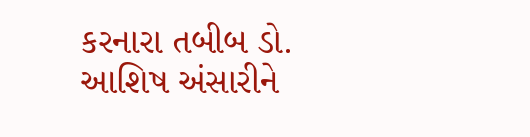કરનારા તબીબ ડો. આશિષ અંસારીને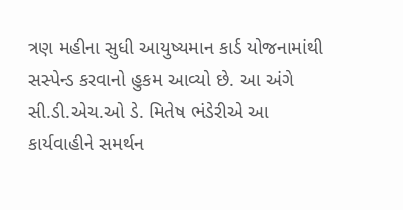ત્રણ મહીના સુધી આયુષ્યમાન કાર્ડ યોજનામાંથી
સસ્પેન્ડ કરવાનો હુકમ આવ્યો છે. આ અંગે સી.ડી.એચ.ઓ ડે. મિતેષ ભંડેરીએ આ
કાર્યવાહીને સમર્થન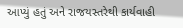આપ્યું હતું અને રાજયસ્તરેથી કાર્યવાહી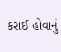કરાઈ હોવાનું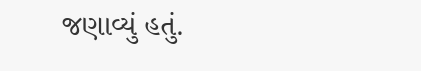જણાવ્યું હતું.